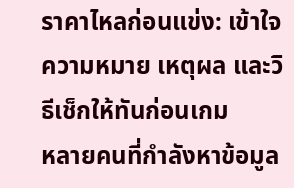ราคาไหลก่อนแข่ง: เข้าใจความหมาย เหตุผล และวิธีเช็กให้ทันก่อนเกม
หลายคนที่กำลังหาข้อมูล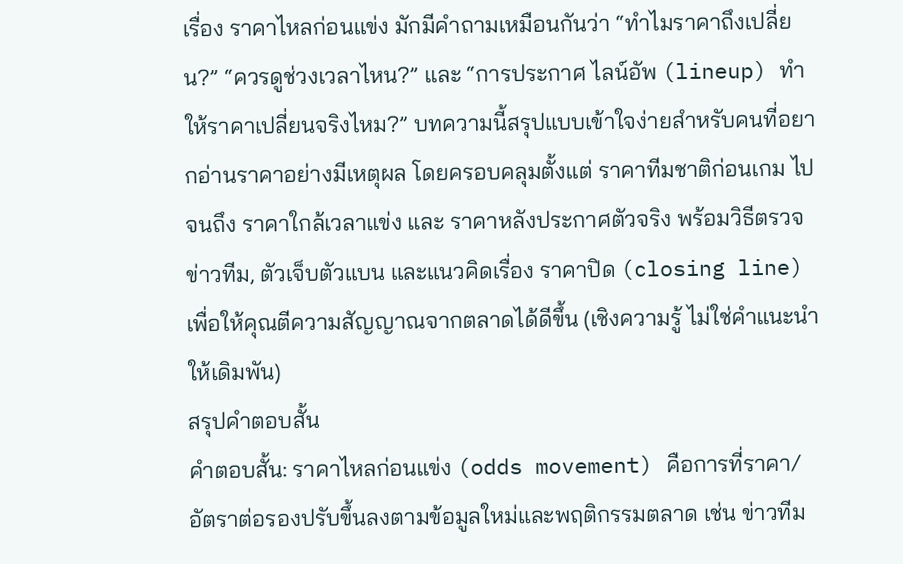เรื่อง ราคาไหลก่อนแข่ง มักมีคำถามเหมือนกันว่า “ทำไมราคาถึงเปลี่ยน?” “ควรดูช่วงเวลาไหน?” และ “การประกาศ ไลน์อัพ (lineup) ทำให้ราคาเปลี่ยนจริงไหม?” บทความนี้สรุปแบบเข้าใจง่ายสำหรับคนที่อยากอ่านราคาอย่างมีเหตุผล โดยครอบคลุมตั้งแต่ ราคาทีมชาติก่อนเกม ไปจนถึง ราคาใกล้เวลาแข่ง และ ราคาหลังประกาศตัวจริง พร้อมวิธีตรวจ ข่าวทีม, ตัวเจ็บตัวแบน และแนวคิดเรื่อง ราคาปิด (closing line) เพื่อให้คุณตีความสัญญาณจากตลาดได้ดีขึ้น (เชิงความรู้ ไม่ใช่คำแนะนำให้เดิมพัน)
สรุปคำตอบสั้น
คำตอบสั้น: ราคาไหลก่อนแข่ง (odds movement) คือการที่ราคา/อัตราต่อรองปรับขึ้นลงตามข้อมูลใหม่และพฤติกรรมตลาด เช่น ข่าวทีม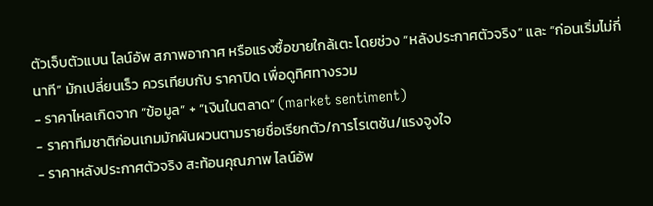ตัวเจ็บตัวแบน ไลน์อัพ สภาพอากาศ หรือแรงซื้อขายใกล้เตะ โดยช่วง “หลังประกาศตัวจริง” และ “ก่อนเริ่มไม่กี่นาที” มักเปลี่ยนเร็ว ควรเทียบกับ ราคาปิด เพื่อดูทิศทางรวม
- ราคาไหลเกิดจาก “ข้อมูล” + “เงินในตลาด” (market sentiment)
- ราคาทีมชาติก่อนเกมมักผันผวนตามรายชื่อเรียกตัว/การโรเตชัน/แรงจูงใจ
- ราคาหลังประกาศตัวจริง สะท้อนคุณภาพ ไลน์อัพ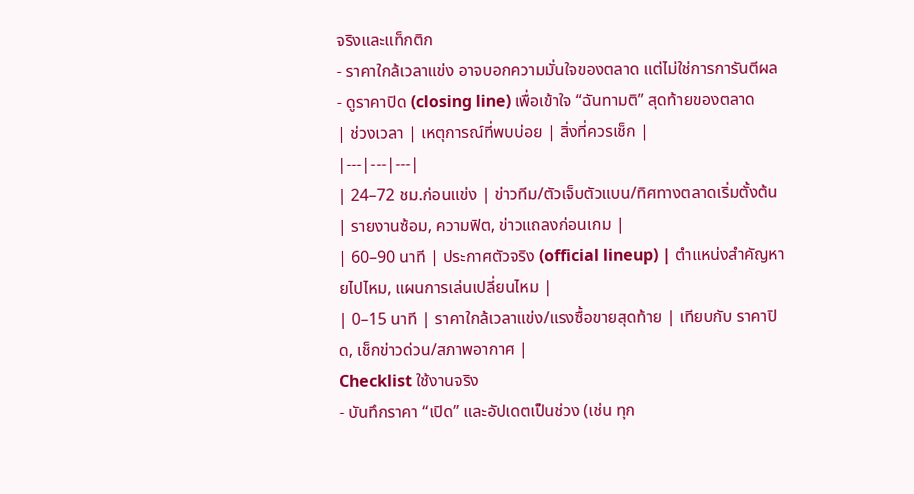จริงและแท็กติก
- ราคาใกล้เวลาแข่ง อาจบอกความมั่นใจของตลาด แต่ไม่ใช่การการันตีผล
- ดูราคาปิด (closing line) เพื่อเข้าใจ “ฉันทามติ” สุดท้ายของตลาด
| ช่วงเวลา | เหตุการณ์ที่พบบ่อย | สิ่งที่ควรเช็ก |
|---|---|---|
| 24–72 ชม.ก่อนแข่ง | ข่าวทีม/ตัวเจ็บตัวแบน/ทิศทางตลาดเริ่มตั้งต้น | รายงานซ้อม, ความฟิต, ข่าวแถลงก่อนเกม |
| 60–90 นาที | ประกาศตัวจริง (official lineup) | ตำแหน่งสำคัญหายไปไหม, แผนการเล่นเปลี่ยนไหม |
| 0–15 นาที | ราคาใกล้เวลาแข่ง/แรงซื้อขายสุดท้าย | เทียบกับ ราคาปิด, เช็กข่าวด่วน/สภาพอากาศ |
Checklist ใช้งานจริง
- บันทึกราคา “เปิด” และอัปเดตเป็นช่วง (เช่น ทุก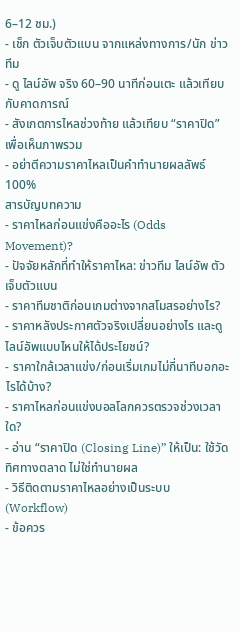6–12 ชม.)
- เช็ก ตัวเจ็บตัวแบน จากแหล่งทางการ/นัก ข่าวทีม
- ดู ไลน์อัพ จริง 60–90 นาทีก่อนเตะ แล้วเทียบกับคาดการณ์
- สังเกตการไหลช่วงท้าย แล้วเทียบ “ราคาปิด” เพื่อเห็นภาพรวม
- อย่าตีความราคาไหลเป็นคำทำนายผลลัพธ์ 100%
สารบัญบทความ
- ราคาไหลก่อนแข่งคืออะไร (Odds Movement)?
- ปัจจัยหลักที่ทำให้ราคาไหล: ข่าวทีม ไลน์อัพ ตัวเจ็บตัวแบน
- ราคาทีมชาติก่อนเกมต่างจากสโมสรอย่างไร?
- ราคาหลังประกาศตัวจริงเปลี่ยนอย่างไร และดูไลน์อัพแบบไหนให้ได้ประโยชน์?
- ราคาใกล้เวลาแข่ง/ก่อนเริ่มเกมไม่กี่นาทีบอกอะไรได้บ้าง?
- ราคาไหลก่อนแข่งบอลโลกควรตรวจช่วงเวลาใด?
- อ่าน “ราคาปิด (Closing Line)” ให้เป็น: ใช้วัดทิศทางตลาด ไม่ใช่ทำนายผล
- วิธีติดตามราคาไหลอย่างเป็นระบบ (Workflow)
- ข้อควร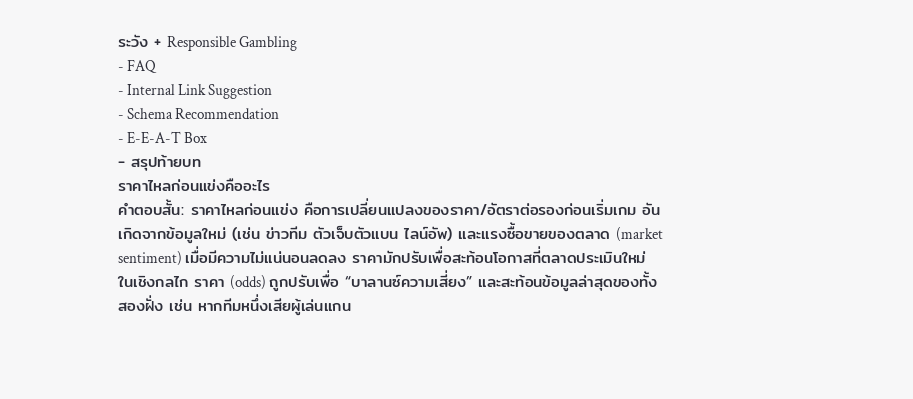ระวัง + Responsible Gambling
- FAQ
- Internal Link Suggestion
- Schema Recommendation
- E-E-A-T Box
- สรุปท้ายบท
ราคาไหลก่อนแข่งคืออะไร
คำตอบสั้น: ราคาไหลก่อนแข่ง คือการเปลี่ยนแปลงของราคา/อัตราต่อรองก่อนเริ่มเกม อันเกิดจากข้อมูลใหม่ (เช่น ข่าวทีม ตัวเจ็บตัวแบน ไลน์อัพ) และแรงซื้อขายของตลาด (market sentiment) เมื่อมีความไม่แน่นอนลดลง ราคามักปรับเพื่อสะท้อนโอกาสที่ตลาดประเมินใหม่
ในเชิงกลไก ราคา (odds) ถูกปรับเพื่อ “บาลานซ์ความเสี่ยง” และสะท้อนข้อมูลล่าสุดของทั้งสองฝั่ง เช่น หากทีมหนึ่งเสียผู้เล่นแกน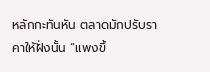หลักกะทันหัน ตลาดมักปรับราคาให้ฝั่งนั้น “แพงขึ้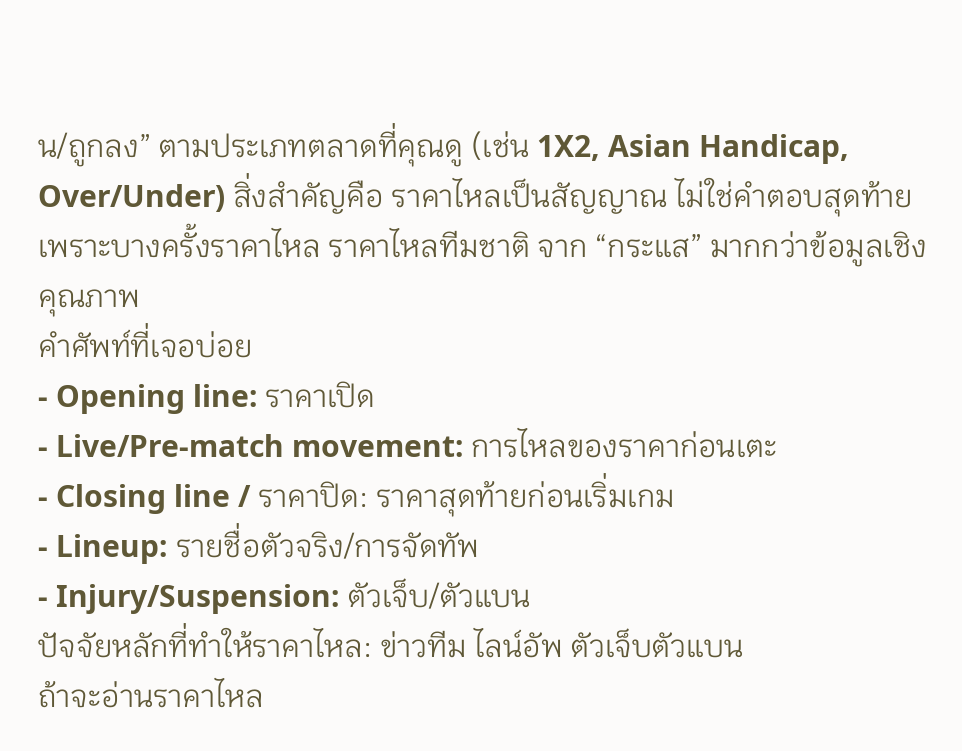น/ถูกลง” ตามประเภทตลาดที่คุณดู (เช่น 1X2, Asian Handicap, Over/Under) สิ่งสำคัญคือ ราคาไหลเป็นสัญญาณ ไม่ใช่คำตอบสุดท้าย เพราะบางครั้งราคาไหล ราคาไหลทีมชาติ จาก “กระแส” มากกว่าข้อมูลเชิงคุณภาพ
คำศัพท์ที่เจอบ่อย
- Opening line: ราคาเปิด
- Live/Pre-match movement: การไหลของราคาก่อนเตะ
- Closing line / ราคาปิด: ราคาสุดท้ายก่อนเริ่มเกม
- Lineup: รายชื่อตัวจริง/การจัดทัพ
- Injury/Suspension: ตัวเจ็บ/ตัวแบน
ปัจจัยหลักที่ทำให้ราคาไหล: ข่าวทีม ไลน์อัพ ตัวเจ็บตัวแบน
ถ้าจะอ่านราคาไหล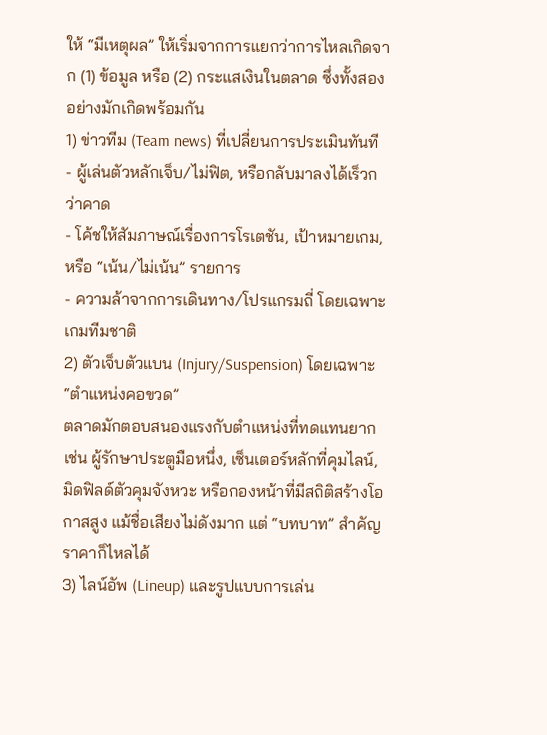ให้ “มีเหตุผล” ให้เริ่มจากการแยกว่าการไหลเกิดจาก (1) ข้อมูล หรือ (2) กระแสเงินในตลาด ซึ่งทั้งสองอย่างมักเกิดพร้อมกัน
1) ข่าวทีม (Team news) ที่เปลี่ยนการประเมินทันที
- ผู้เล่นตัวหลักเจ็บ/ไม่ฟิต, หรือกลับมาลงได้เร็วกว่าคาด
- โค้ชให้สัมภาษณ์เรื่องการโรเตชัน, เป้าหมายเกม, หรือ “เน้น/ไม่เน้น” รายการ
- ความล้าจากการเดินทาง/โปรแกรมถี่ โดยเฉพาะเกมทีมชาติ
2) ตัวเจ็บตัวแบน (Injury/Suspension) โดยเฉพาะ “ตำแหน่งคอขวด”
ตลาดมักตอบสนองแรงกับตำแหน่งที่ทดแทนยาก เช่น ผู้รักษาประตูมือหนึ่ง, เซ็นเตอร์หลักที่คุมไลน์, มิดฟิลด์ตัวคุมจังหวะ หรือกองหน้าที่มีสถิติสร้างโอกาสสูง แม้ชื่อเสียงไม่ดังมาก แต่ “บทบาท” สำคัญ ราคาก็ไหลได้
3) ไลน์อัพ (Lineup) และรูปแบบการเล่น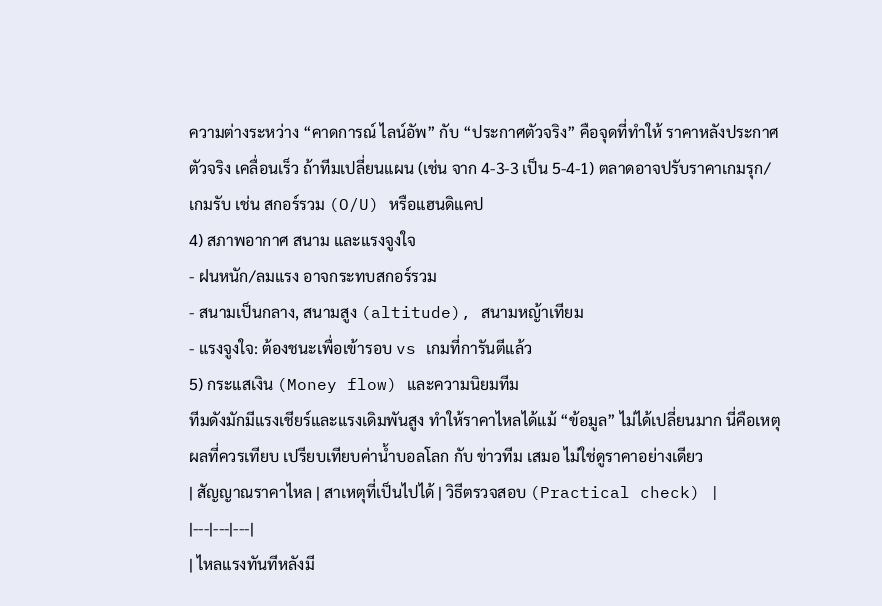ความต่างระหว่าง “คาดการณ์ ไลน์อัพ” กับ “ประกาศตัวจริง” คือจุดที่ทำให้ ราคาหลังประกาศตัวจริง เคลื่อนเร็ว ถ้าทีมเปลี่ยนแผน (เช่น จาก 4-3-3 เป็น 5-4-1) ตลาดอาจปรับราคาเกมรุก/เกมรับ เช่น สกอร์รวม (O/U) หรือแฮนดิแคป
4) สภาพอากาศ สนาม และแรงจูงใจ
- ฝนหนัก/ลมแรง อาจกระทบสกอร์รวม
- สนามเป็นกลาง, สนามสูง (altitude), สนามหญ้าเทียม
- แรงจูงใจ: ต้องชนะเพื่อเข้ารอบ vs เกมที่การันตีแล้ว
5) กระแสเงิน (Money flow) และความนิยมทีม
ทีมดังมักมีแรงเชียร์และแรงเดิมพันสูง ทำให้ราคาไหลได้แม้ “ข้อมูล” ไม่ได้เปลี่ยนมาก นี่คือเหตุผลที่ควรเทียบ เปรียบเทียบค่าน้ำบอลโลก กับ ข่าวทีม เสมอ ไม่ใช่ดูราคาอย่างเดียว
| สัญญาณราคาไหล | สาเหตุที่เป็นไปได้ | วิธีตรวจสอบ (Practical check) |
|---|---|---|
| ไหลแรงทันทีหลังมี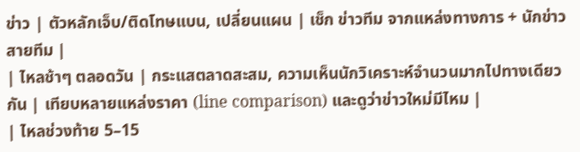ข่าว | ตัวหลักเจ็บ/ติดโทษแบน, เปลี่ยนแผน | เช็ก ข่าวทีม จากแหล่งทางการ + นักข่าวสายทีม |
| ไหลช้าๆ ตลอดวัน | กระแสตลาดสะสม, ความเห็นนักวิเคราะห์จำนวนมากไปทางเดียวกัน | เทียบหลายแหล่งราคา (line comparison) และดูว่าข่าวใหม่มีไหม |
| ไหลช่วงท้าย 5–15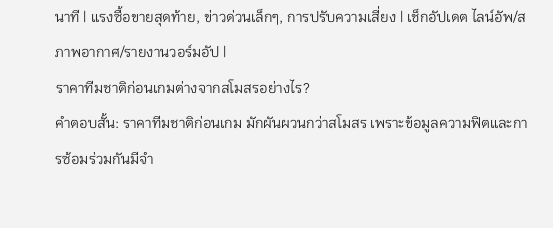นาที | แรงซื้อขายสุดท้าย, ข่าวด่วนเล็กๆ, การปรับความเสี่ยง | เช็กอัปเดต ไลน์อัพ/สภาพอากาศ/รายงานวอร์มอัป |
ราคาทีมชาติก่อนเกมต่างจากสโมสรอย่างไร?
คำตอบสั้น: ราคาทีมชาติก่อนเกม มักผันผวนกว่าสโมสร เพราะข้อมูลความฟิตและการซ้อมร่วมกันมีจำ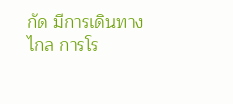กัด มีการเดินทางไกล การโร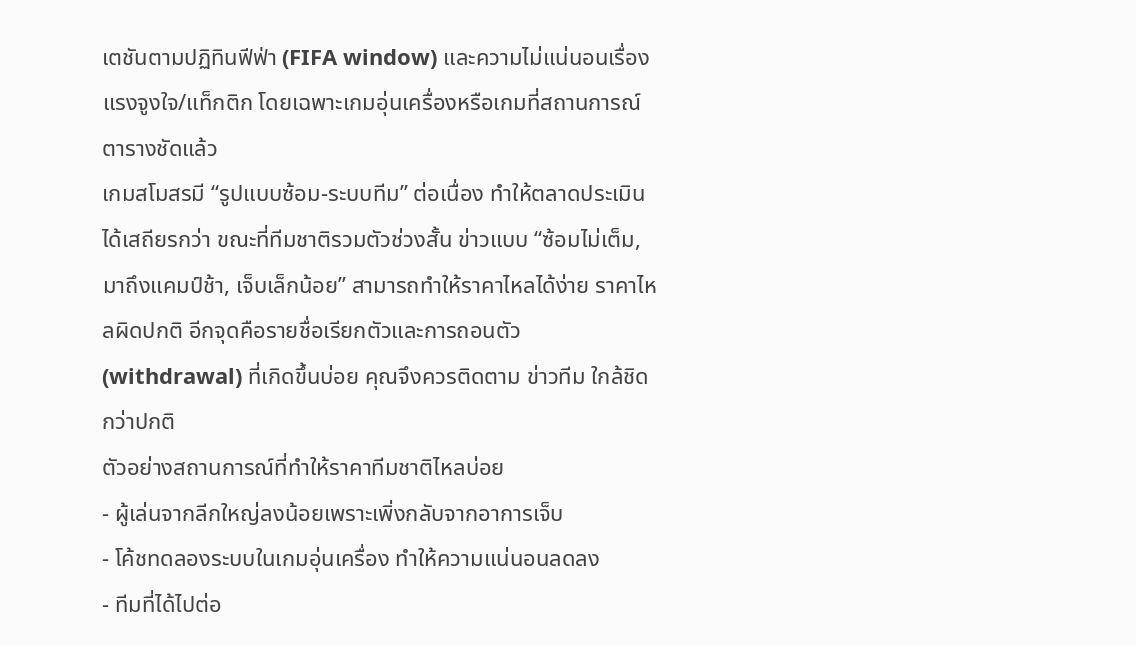เตชันตามปฏิทินฟีฟ่า (FIFA window) และความไม่แน่นอนเรื่องแรงจูงใจ/แท็กติก โดยเฉพาะเกมอุ่นเครื่องหรือเกมที่สถานการณ์ตารางชัดแล้ว
เกมสโมสรมี “รูปแบบซ้อม-ระบบทีม” ต่อเนื่อง ทำให้ตลาดประเมินได้เสถียรกว่า ขณะที่ทีมชาติรวมตัวช่วงสั้น ข่าวแบบ “ซ้อมไม่เต็ม, มาถึงแคมป์ช้า, เจ็บเล็กน้อย” สามารถทำให้ราคาไหลได้ง่าย ราคาไหลผิดปกติ อีกจุดคือรายชื่อเรียกตัวและการถอนตัว (withdrawal) ที่เกิดขึ้นบ่อย คุณจึงควรติดตาม ข่าวทีม ใกล้ชิดกว่าปกติ
ตัวอย่างสถานการณ์ที่ทำให้ราคาทีมชาติไหลบ่อย
- ผู้เล่นจากลีกใหญ่ลงน้อยเพราะเพิ่งกลับจากอาการเจ็บ
- โค้ชทดลองระบบในเกมอุ่นเครื่อง ทำให้ความแน่นอนลดลง
- ทีมที่ได้ไปต่อ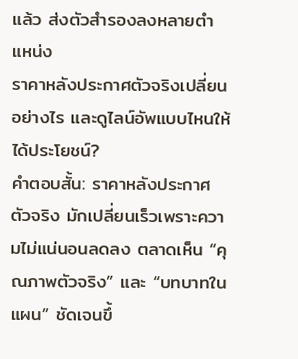แล้ว ส่งตัวสำรองลงหลายตำแหน่ง
ราคาหลังประกาศตัวจริงเปลี่ยนอย่างไร และดูไลน์อัพแบบไหนให้ได้ประโยชน์?
คำตอบสั้น: ราคาหลังประกาศตัวจริง มักเปลี่ยนเร็วเพราะความไม่แน่นอนลดลง ตลาดเห็น “คุณภาพตัวจริง” และ “บทบาทในแผน” ชัดเจนขึ้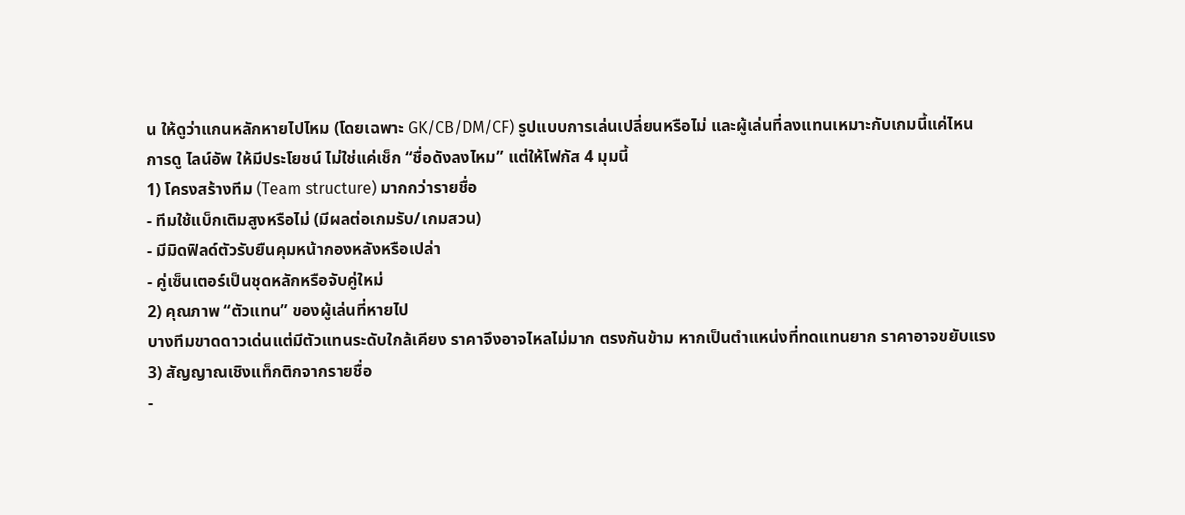น ให้ดูว่าแกนหลักหายไปไหม (โดยเฉพาะ GK/CB/DM/CF) รูปแบบการเล่นเปลี่ยนหรือไม่ และผู้เล่นที่ลงแทนเหมาะกับเกมนี้แค่ไหน
การดู ไลน์อัพ ให้มีประโยชน์ ไม่ใช่แค่เช็ก “ชื่อดังลงไหม” แต่ให้โฟกัส 4 มุมนี้
1) โครงสร้างทีม (Team structure) มากกว่ารายชื่อ
- ทีมใช้แบ็กเติมสูงหรือไม่ (มีผลต่อเกมรับ/เกมสวน)
- มีมิดฟิลด์ตัวรับยืนคุมหน้ากองหลังหรือเปล่า
- คู่เซ็นเตอร์เป็นชุดหลักหรือจับคู่ใหม่
2) คุณภาพ “ตัวแทน” ของผู้เล่นที่หายไป
บางทีมขาดดาวเด่นแต่มีตัวแทนระดับใกล้เคียง ราคาจึงอาจไหลไม่มาก ตรงกันข้าม หากเป็นตำแหน่งที่ทดแทนยาก ราคาอาจขยับแรง
3) สัญญาณเชิงแท็กติกจากรายชื่อ
-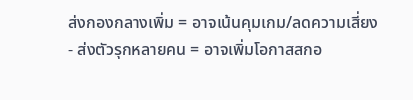ส่งกองกลางเพิ่ม = อาจเน้นคุมเกม/ลดความเสี่ยง
- ส่งตัวรุกหลายคน = อาจเพิ่มโอกาสสกอ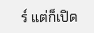ร์ แต่ก็เปิด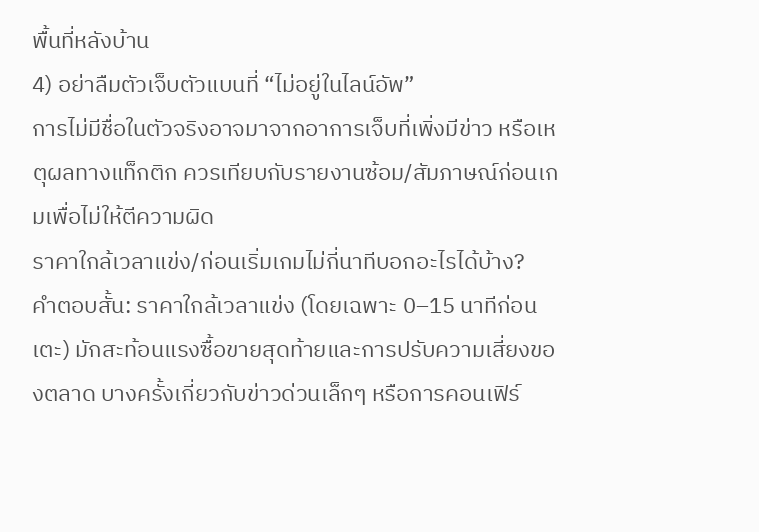พื้นที่หลังบ้าน
4) อย่าลืมตัวเจ็บตัวแบนที่ “ไม่อยู่ในไลน์อัพ”
การไม่มีชื่อในตัวจริงอาจมาจากอาการเจ็บที่เพิ่งมีข่าว หรือเหตุผลทางแท็กติก ควรเทียบกับรายงานซ้อม/สัมภาษณ์ก่อนเกมเพื่อไม่ให้ตีความผิด
ราคาใกล้เวลาแข่ง/ก่อนเริ่มเกมไม่กี่นาทีบอกอะไรได้บ้าง?
คำตอบสั้น: ราคาใกล้เวลาแข่ง (โดยเฉพาะ 0–15 นาทีก่อนเตะ) มักสะท้อนแรงซื้อขายสุดท้ายและการปรับความเสี่ยงของตลาด บางครั้งเกี่ยวกับข่าวด่วนเล็กๆ หรือการคอนเฟิร์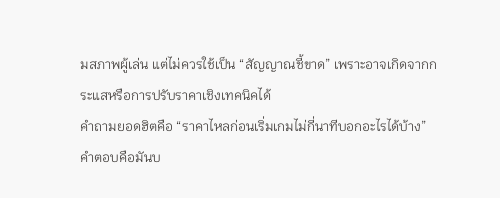มสภาพผู้เล่น แต่ไม่ควรใช้เป็น “สัญญาณชี้ขาด” เพราะอาจเกิดจากกระแสหรือการปรับราคาเชิงเทคนิคได้
คำถามยอดฮิตคือ “ราคาไหลก่อนเริ่มเกมไม่กี่นาทีบอกอะไรได้บ้าง” คำตอบคือมันบ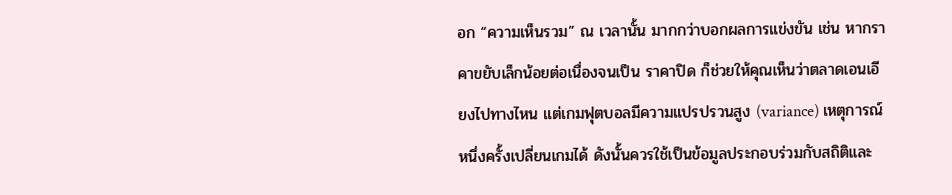อก “ความเห็นรวม” ณ เวลานั้น มากกว่าบอกผลการแข่งขัน เช่น หากราคาขยับเล็กน้อยต่อเนื่องจนเป็น ราคาปิด ก็ช่วยให้คุณเห็นว่าตลาดเอนเอียงไปทางไหน แต่เกมฟุตบอลมีความแปรปรวนสูง (variance) เหตุการณ์หนึ่งครั้งเปลี่ยนเกมได้ ดังนั้นควรใช้เป็นข้อมูลประกอบร่วมกับสถิติและ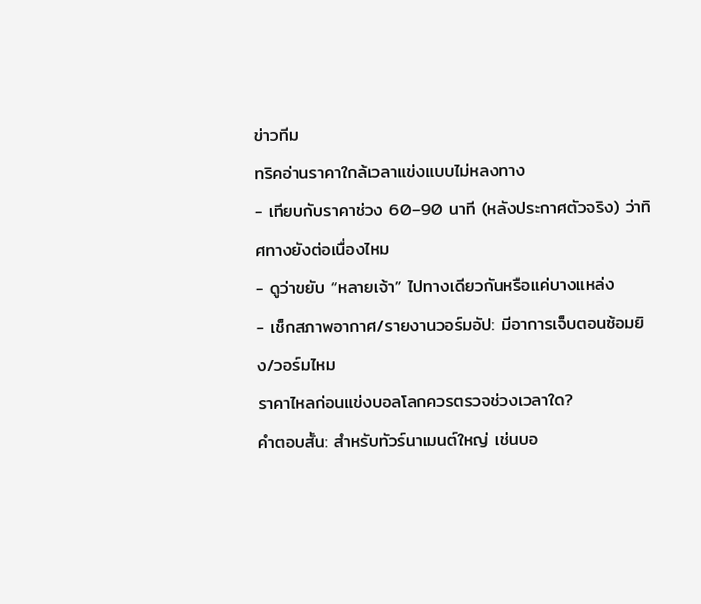ข่าวทีม
ทริคอ่านราคาใกล้เวลาแข่งแบบไม่หลงทาง
- เทียบกับราคาช่วง 60–90 นาที (หลังประกาศตัวจริง) ว่าทิศทางยังต่อเนื่องไหม
- ดูว่าขยับ “หลายเจ้า” ไปทางเดียวกันหรือแค่บางแหล่ง
- เช็กสภาพอากาศ/รายงานวอร์มอัป: มีอาการเจ็บตอนซ้อมยิง/วอร์มไหม
ราคาไหลก่อนแข่งบอลโลกควรตรวจช่วงเวลาใด?
คำตอบสั้น: สำหรับทัวร์นาเมนต์ใหญ่ เช่นบอ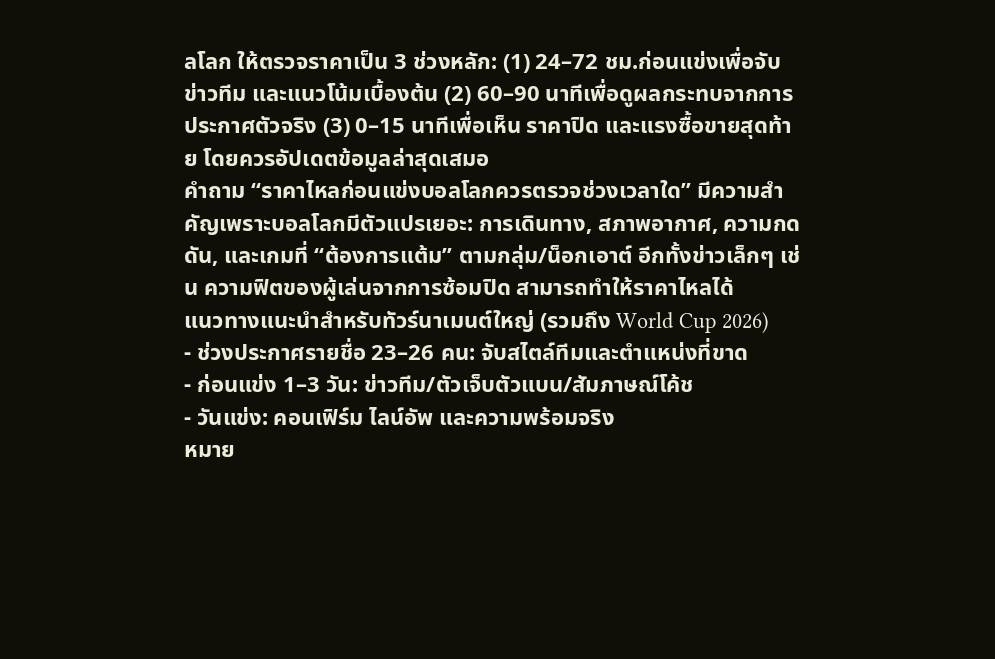ลโลก ให้ตรวจราคาเป็น 3 ช่วงหลัก: (1) 24–72 ชม.ก่อนแข่งเพื่อจับ ข่าวทีม และแนวโน้มเบื้องต้น (2) 60–90 นาทีเพื่อดูผลกระทบจากการประกาศตัวจริง (3) 0–15 นาทีเพื่อเห็น ราคาปิด และแรงซื้อขายสุดท้าย โดยควรอัปเดตข้อมูลล่าสุดเสมอ
คำถาม “ราคาไหลก่อนแข่งบอลโลกควรตรวจช่วงเวลาใด” มีความสำคัญเพราะบอลโลกมีตัวแปรเยอะ: การเดินทาง, สภาพอากาศ, ความกดดัน, และเกมที่ “ต้องการแต้ม” ตามกลุ่ม/น็อกเอาต์ อีกทั้งข่าวเล็กๆ เช่น ความฟิตของผู้เล่นจากการซ้อมปิด สามารถทำให้ราคาไหลได้
แนวทางแนะนำสำหรับทัวร์นาเมนต์ใหญ่ (รวมถึง World Cup 2026)
- ช่วงประกาศรายชื่อ 23–26 คน: จับสไตล์ทีมและตำแหน่งที่ขาด
- ก่อนแข่ง 1–3 วัน: ข่าวทีม/ตัวเจ็บตัวแบน/สัมภาษณ์โค้ช
- วันแข่ง: คอนเฟิร์ม ไลน์อัพ และความพร้อมจริง
หมาย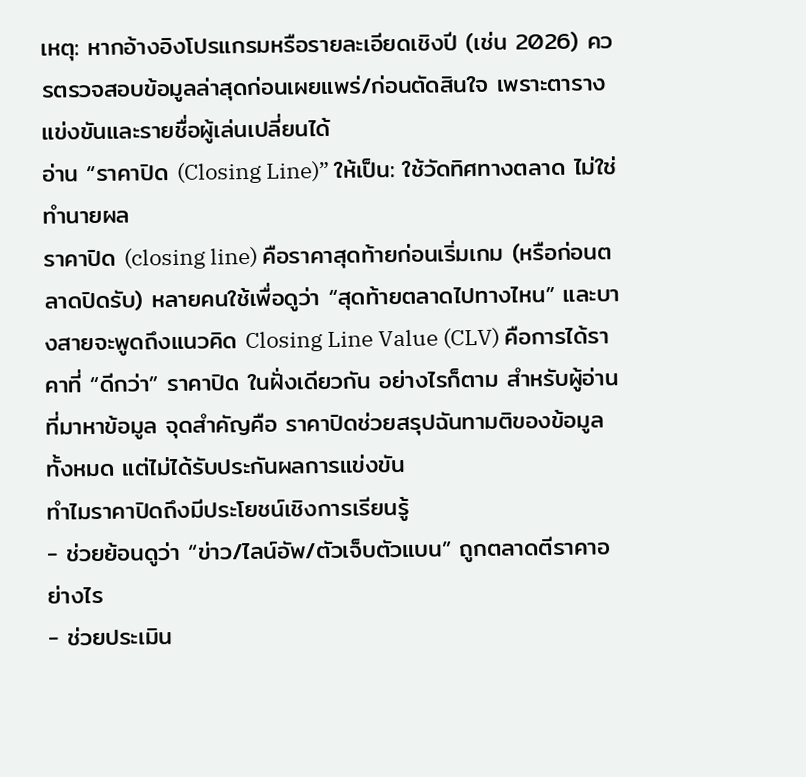เหตุ: หากอ้างอิงโปรแกรมหรือรายละเอียดเชิงปี (เช่น 2026) ควรตรวจสอบข้อมูลล่าสุดก่อนเผยแพร่/ก่อนตัดสินใจ เพราะตารางแข่งขันและรายชื่อผู้เล่นเปลี่ยนได้
อ่าน “ราคาปิด (Closing Line)” ให้เป็น: ใช้วัดทิศทางตลาด ไม่ใช่ทำนายผล
ราคาปิด (closing line) คือราคาสุดท้ายก่อนเริ่มเกม (หรือก่อนตลาดปิดรับ) หลายคนใช้เพื่อดูว่า “สุดท้ายตลาดไปทางไหน” และบางสายจะพูดถึงแนวคิด Closing Line Value (CLV) คือการได้ราคาที่ “ดีกว่า” ราคาปิด ในฝั่งเดียวกัน อย่างไรก็ตาม สำหรับผู้อ่านที่มาหาข้อมูล จุดสำคัญคือ ราคาปิดช่วยสรุปฉันทามติของข้อมูลทั้งหมด แต่ไม่ได้รับประกันผลการแข่งขัน
ทำไมราคาปิดถึงมีประโยชน์เชิงการเรียนรู้
- ช่วยย้อนดูว่า “ข่าว/ไลน์อัพ/ตัวเจ็บตัวแบน” ถูกตลาดตีราคาอย่างไร
- ช่วยประเมิน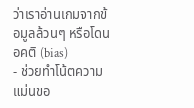ว่าเราอ่านเกมจากข้อมูลล้วนๆ หรือโดนอคติ (bias)
- ช่วยทำโน้ตความแม่นขอ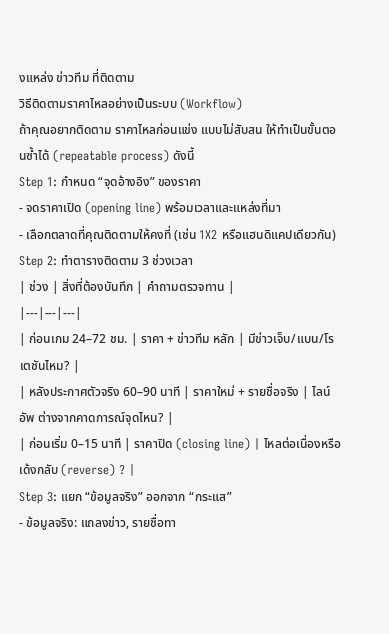งแหล่ง ข่าวทีม ที่ติดตาม
วิธีติดตามราคาไหลอย่างเป็นระบบ (Workflow)
ถ้าคุณอยากติดตาม ราคาไหลก่อนแข่ง แบบไม่สับสน ให้ทำเป็นขั้นตอนซ้ำได้ (repeatable process) ดังนี้
Step 1: กำหนด “จุดอ้างอิง” ของราคา
- จดราคาเปิด (opening line) พร้อมเวลาและแหล่งที่มา
- เลือกตลาดที่คุณติดตามให้คงที่ (เช่น 1X2 หรือแฮนดิแคปเดียวกัน)
Step 2: ทำตารางติดตาม 3 ช่วงเวลา
| ช่วง | สิ่งที่ต้องบันทึก | คำถามตรวจทาน |
|---|---|---|
| ก่อนเกม 24–72 ชม. | ราคา + ข่าวทีม หลัก | มีข่าวเจ็บ/แบน/โรเตชันไหม? |
| หลังประกาศตัวจริง 60–90 นาที | ราคาใหม่ + รายชื่อจริง | ไลน์อัพ ต่างจากคาดการณ์จุดไหน? |
| ก่อนเริ่ม 0–15 นาที | ราคาปิด (closing line) | ไหลต่อเนื่องหรือเด้งกลับ (reverse) ? |
Step 3: แยก “ข้อมูลจริง” ออกจาก “กระแส”
- ข้อมูลจริง: แถลงข่าว, รายชื่อทา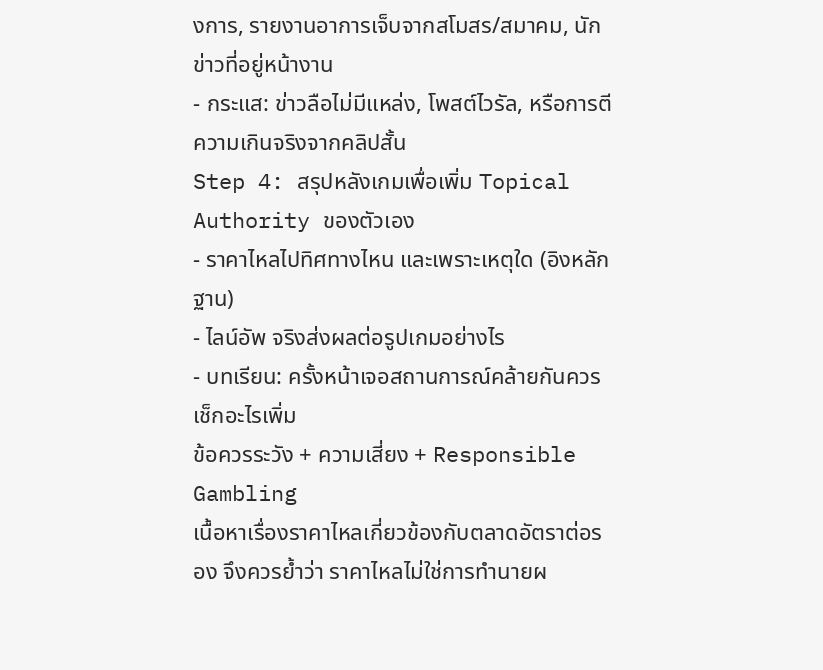งการ, รายงานอาการเจ็บจากสโมสร/สมาคม, นักข่าวที่อยู่หน้างาน
- กระแส: ข่าวลือไม่มีแหล่ง, โพสต์ไวรัล, หรือการตีความเกินจริงจากคลิปสั้น
Step 4: สรุปหลังเกมเพื่อเพิ่ม Topical Authority ของตัวเอง
- ราคาไหลไปทิศทางไหน และเพราะเหตุใด (อิงหลักฐาน)
- ไลน์อัพ จริงส่งผลต่อรูปเกมอย่างไร
- บทเรียน: ครั้งหน้าเจอสถานการณ์คล้ายกันควรเช็กอะไรเพิ่ม
ข้อควรระวัง + ความเสี่ยง + Responsible Gambling
เนื้อหาเรื่องราคาไหลเกี่ยวข้องกับตลาดอัตราต่อรอง จึงควรย้ำว่า ราคาไหลไม่ใช่การทำนายผ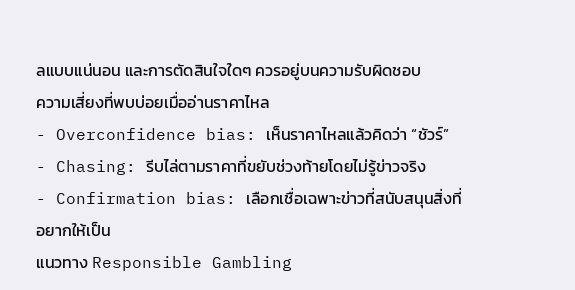ลแบบแน่นอน และการตัดสินใจใดๆ ควรอยู่บนความรับผิดชอบ
ความเสี่ยงที่พบบ่อยเมื่ออ่านราคาไหล
- Overconfidence bias: เห็นราคาไหลแล้วคิดว่า “ชัวร์”
- Chasing: รีบไล่ตามราคาที่ขยับช่วงท้ายโดยไม่รู้ข่าวจริง
- Confirmation bias: เลือกเชื่อเฉพาะข่าวที่สนับสนุนสิ่งที่อยากให้เป็น
แนวทาง Responsible Gambling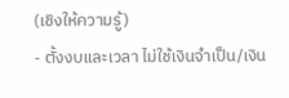(เชิงให้ความรู้)
- ตั้งงบและเวลา ไม่ใช้เงินจำเป็น/เงิน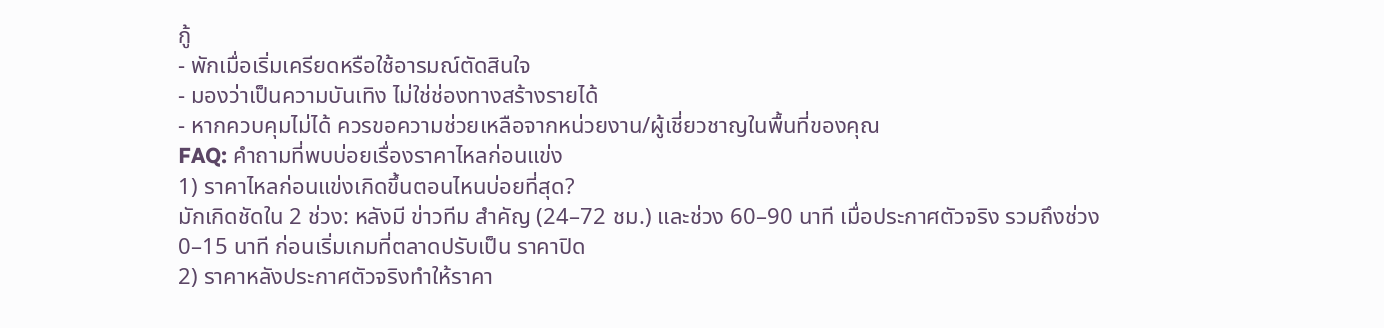กู้
- พักเมื่อเริ่มเครียดหรือใช้อารมณ์ตัดสินใจ
- มองว่าเป็นความบันเทิง ไม่ใช่ช่องทางสร้างรายได้
- หากควบคุมไม่ได้ ควรขอความช่วยเหลือจากหน่วยงาน/ผู้เชี่ยวชาญในพื้นที่ของคุณ
FAQ: คำถามที่พบบ่อยเรื่องราคาไหลก่อนแข่ง
1) ราคาไหลก่อนแข่งเกิดขึ้นตอนไหนบ่อยที่สุด?
มักเกิดชัดใน 2 ช่วง: หลังมี ข่าวทีม สำคัญ (24–72 ชม.) และช่วง 60–90 นาที เมื่อประกาศตัวจริง รวมถึงช่วง 0–15 นาที ก่อนเริ่มเกมที่ตลาดปรับเป็น ราคาปิด
2) ราคาหลังประกาศตัวจริงทำให้ราคา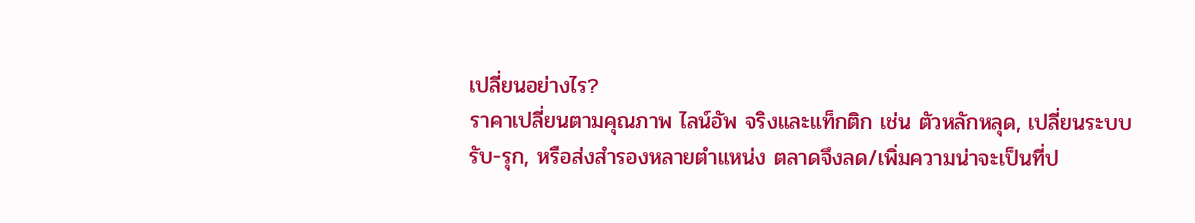เปลี่ยนอย่างไร?
ราคาเปลี่ยนตามคุณภาพ ไลน์อัพ จริงและแท็กติก เช่น ตัวหลักหลุด, เปลี่ยนระบบรับ-รุก, หรือส่งสำรองหลายตำแหน่ง ตลาดจึงลด/เพิ่มความน่าจะเป็นที่ป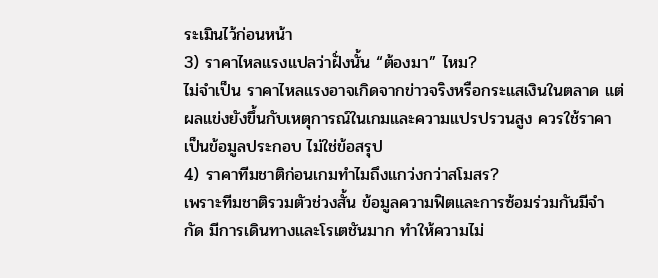ระเมินไว้ก่อนหน้า
3) ราคาไหลแรงแปลว่าฝั่งนั้น “ต้องมา” ไหม?
ไม่จำเป็น ราคาไหลแรงอาจเกิดจากข่าวจริงหรือกระแสเงินในตลาด แต่ผลแข่งยังขึ้นกับเหตุการณ์ในเกมและความแปรปรวนสูง ควรใช้ราคาเป็นข้อมูลประกอบ ไม่ใช่ข้อสรุป
4) ราคาทีมชาติก่อนเกมทำไมถึงแกว่งกว่าสโมสร?
เพราะทีมชาติรวมตัวช่วงสั้น ข้อมูลความฟิตและการซ้อมร่วมกันมีจำกัด มีการเดินทางและโรเตชันมาก ทำให้ความไม่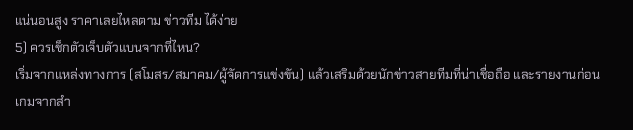แน่นอนสูง ราคาเลยไหลตาม ข่าวทีม ได้ง่าย
5) ควรเช็กตัวเจ็บตัวแบนจากที่ไหน?
เริ่มจากแหล่งทางการ (สโมสร/สมาคม/ผู้จัดการแข่งขัน) แล้วเสริมด้วยนักข่าวสายทีมที่น่าเชื่อถือ และรายงานก่อนเกมจากสำ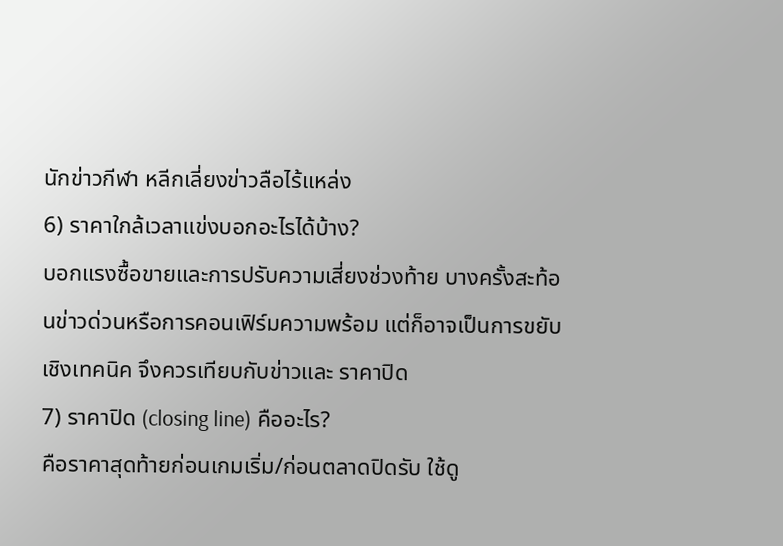นักข่าวกีฬา หลีกเลี่ยงข่าวลือไร้แหล่ง
6) ราคาใกล้เวลาแข่งบอกอะไรได้บ้าง?
บอกแรงซื้อขายและการปรับความเสี่ยงช่วงท้าย บางครั้งสะท้อนข่าวด่วนหรือการคอนเฟิร์มความพร้อม แต่ก็อาจเป็นการขยับเชิงเทคนิค จึงควรเทียบกับข่าวและ ราคาปิด
7) ราคาปิด (closing line) คืออะไร?
คือราคาสุดท้ายก่อนเกมเริ่ม/ก่อนตลาดปิดรับ ใช้ดู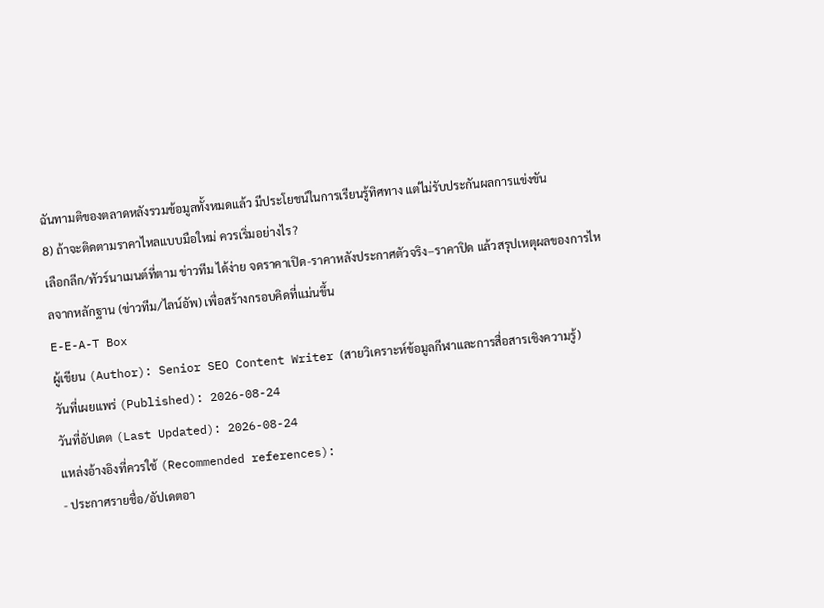ฉันทามติของตลาดหลังรวมข้อมูลทั้งหมดแล้ว มีประโยชน์ในการเรียนรู้ทิศทาง แต่ไม่รับประกันผลการแข่งขัน
8) ถ้าจะติดตามราคาไหลแบบมือใหม่ ควรเริ่มอย่างไร?
เลือกลีก/ทัวร์นาเมนต์ที่ตาม ข่าวทีม ได้ง่าย จดราคาเปิด-ราคาหลังประกาศตัวจริง–ราคาปิด แล้วสรุปเหตุผลของการไหลจากหลักฐาน (ข่าวทีม/ไลน์อัพ) เพื่อสร้างกรอบคิดที่แม่นขึ้น
E-E-A-T Box
ผู้เขียน (Author): Senior SEO Content Writer (สายวิเคราะห์ข้อมูลกีฬาและการสื่อสารเชิงความรู้)
วันที่เผยแพร่ (Published): 2026-08-24
วันที่อัปเดต (Last Updated): 2026-08-24
แหล่งอ้างอิงที่ควรใช้ (Recommended references):
- ประกาศรายชื่อ/อัปเดตอา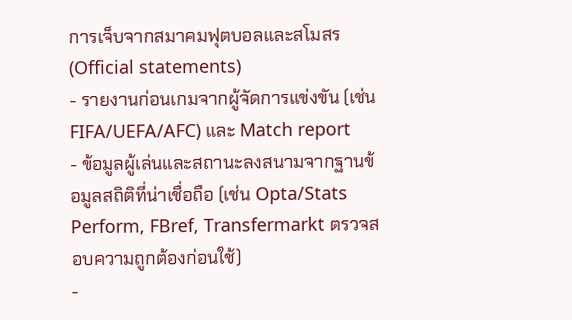การเจ็บจากสมาคมฟุตบอลและสโมสร (Official statements)
- รายงานก่อนเกมจากผู้จัดการแข่งขัน (เช่น FIFA/UEFA/AFC) และ Match report
- ข้อมูลผู้เล่นและสถานะลงสนามจากฐานข้อมูลสถิติที่น่าเชื่อถือ (เช่น Opta/Stats Perform, FBref, Transfermarkt ตรวจสอบความถูกต้องก่อนใช้)
-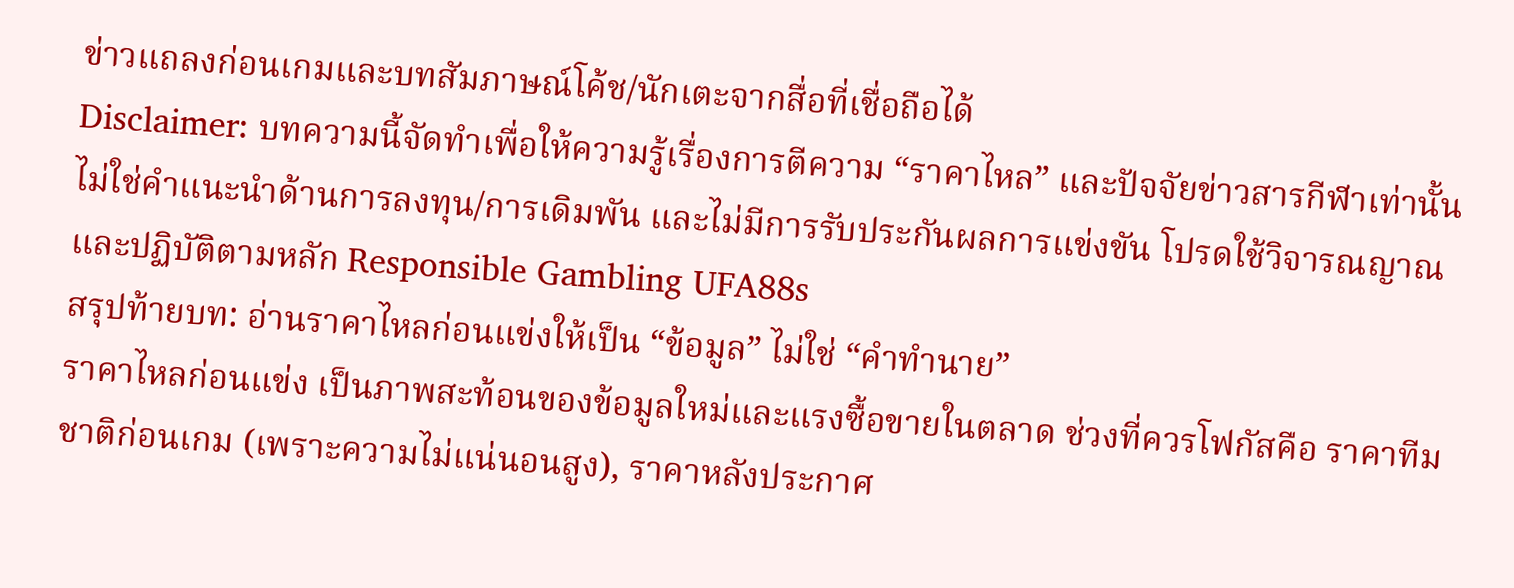ข่าวแถลงก่อนเกมและบทสัมภาษณ์โค้ช/นักเตะจากสื่อที่เชื่อถือได้
Disclaimer: บทความนี้จัดทำเพื่อให้ความรู้เรื่องการตีความ “ราคาไหล” และปัจจัยข่าวสารกีฬาเท่านั้น ไม่ใช่คำแนะนำด้านการลงทุน/การเดิมพัน และไม่มีการรับประกันผลการแข่งขัน โปรดใช้วิจารณญาณและปฏิบัติตามหลัก Responsible Gambling UFA88s
สรุปท้ายบท: อ่านราคาไหลก่อนแข่งให้เป็น “ข้อมูล” ไม่ใช่ “คำทำนาย”
ราคาไหลก่อนแข่ง เป็นภาพสะท้อนของข้อมูลใหม่และแรงซื้อขายในตลาด ช่วงที่ควรโฟกัสคือ ราคาทีมชาติก่อนเกม (เพราะความไม่แน่นอนสูง), ราคาหลังประกาศ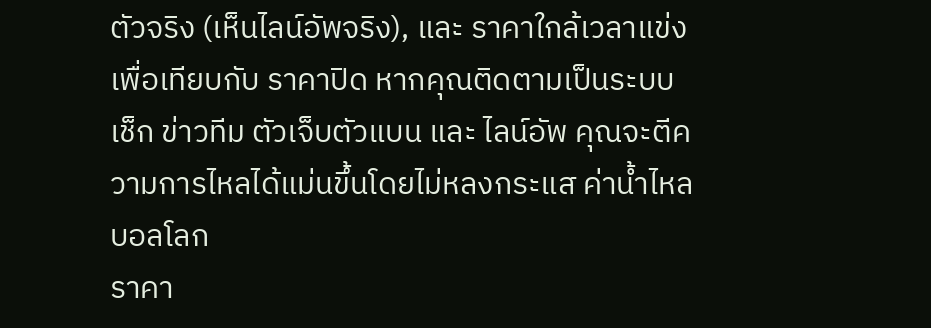ตัวจริง (เห็นไลน์อัพจริง), และ ราคาใกล้เวลาแข่ง เพื่อเทียบกับ ราคาปิด หากคุณติดตามเป็นระบบ เช็ก ข่าวทีม ตัวเจ็บตัวแบน และ ไลน์อัพ คุณจะตีความการไหลได้แม่นขึ้นโดยไม่หลงกระแส ค่าน้ำไหลบอลโลก
ราคา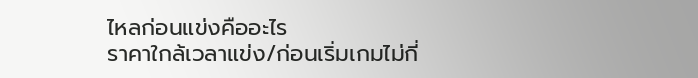ไหลก่อนแข่งคืออะไร
ราคาใกล้เวลาแข่ง/ก่อนเริ่มเกมไม่กี่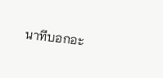นาทีบอกอะ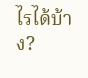ไรได้บ้าง?